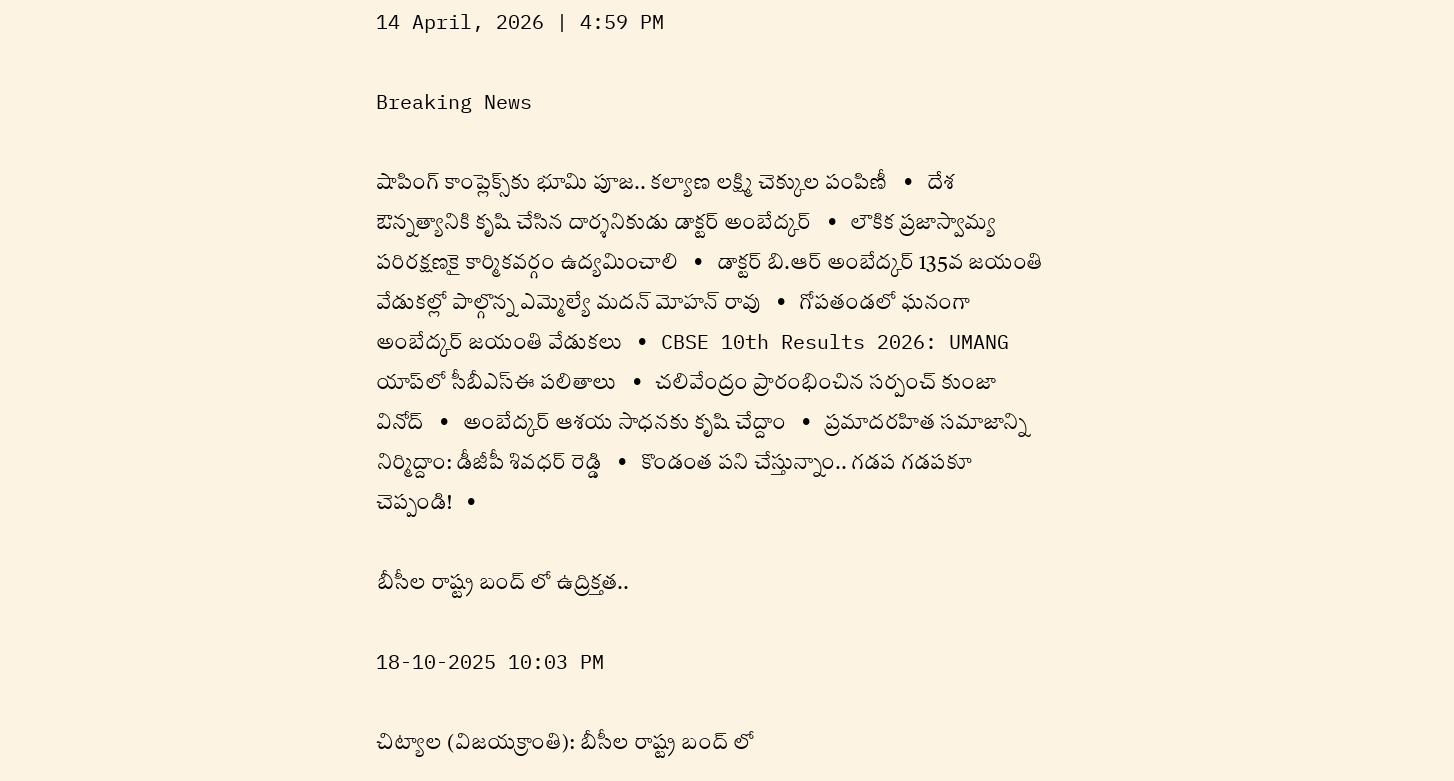14 April, 2026 | 4:59 PM

Breaking News

షాపింగ్ కాంప్లెక్స్‌కు భూమి పూజ.. కల్యాణ లక్ష్మి చెక్కుల పంపిణీ   •   దేశ ఔన్నత్యానికి కృషి చేసిన దార్శనికుడు డాక్టర్ అంబేద్కర్   •   లౌకిక ప్రజాస్వామ్య పరిరక్షణకై కార్మికవర్గం ఉద్యమించాలి   •   డాక్టర్ బి.ఆర్ అంబేద్కర్ 135వ జయంతి వేడుకల్లో పాల్గొన్న ఎమ్మెల్యే మదన్ మోహన్ రావు   •   గోపతండలో ఘనంగా అంబేద్కర్ జయంతి వేడుకలు   •   CBSE 10th Results 2026: UMANG యాప్‌లో సీబీఎస్ఈ పలితాలు   •   చలివేంద్రం ప్రారంభించిన సర్పంచ్ కుంజా వినోద్   •   అంబేద్కర్ ఆశయ సాధనకు కృషి చేద్దాం   •   ప్రమాదరహిత సమాజాన్ని నిర్మిద్దాం: డీజీపీ శివధర్ రెడ్డి   •   కొండంత పని చేస్తున్నాం.. గడప గడపకూ చెప్పండి!   •

బీసీల రాష్ట్ర బంద్ లో ఉద్రిక్తత..

18-10-2025 10:03 PM

చిట్యాల (విజయక్రాంతి): బీసీల రాష్ట్ర బంద్ లో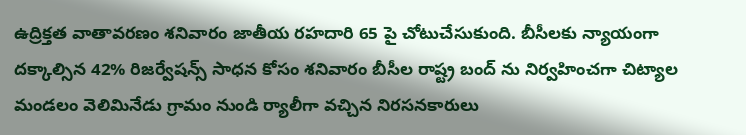ఉద్రిక్తత వాతావరణం శనివారం జాతీయ రహదారి 65 పై చోటుచేసుకుంది. బీసీలకు న్యాయంగా దక్కాల్సిన 42% రిజర్వేషన్స్ సాధన కోసం శనివారం బీసీల రాష్ట్ర బంద్ ను నిర్వహించగా చిట్యాల మండలం వెలిమినేడు గ్రామం నుండి ర్యాలీగా వచ్చిన నిరసనకారులు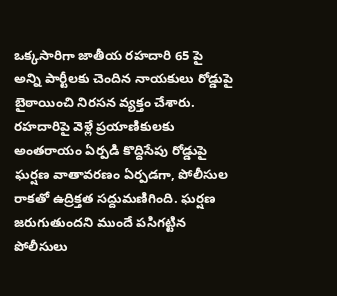ఒక్కసారిగా జాతీయ రహదారి 65 పై అన్ని పార్టీలకు చెందిన నాయకులు రోడ్డుపై బైఠాయించి నిరసన వ్యక్తం చేశారు. రహదారిపై వెళ్లే ప్రయాణికులకు అంతరాయం ఏర్పడి కొద్దిసేపు రోడ్డుపై ఘర్షణ వాతావరణం ఏర్పడగా, పోలీసుల రాకతో ఉద్రిక్తత సద్దుమణిగింది. ఘర్షణ జరుగుతుందని ముందే పసిగట్టిన పోలీసులు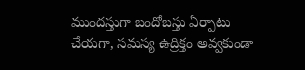ముందస్తుగా బందోబస్తు ఏర్పాటు చేయగా, సమస్య ఉద్రిక్తం అవ్వకుండా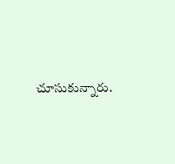చూసుకున్నారు.